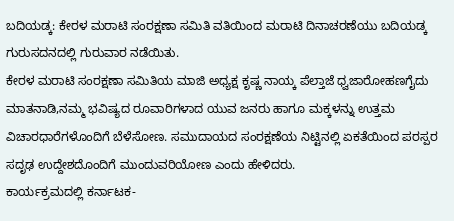ಬದಿಯಡ್ಕ: ಕೇರಳ ಮರಾಟಿ ಸಂರಕ್ಷಣಾ ಸಮಿತಿ ವತಿಯಿಂದ ಮರಾಟಿ ದಿನಾಚರಣೆಯು ಬದಿಯಡ್ಕ ಗುರುಸದನದಲ್ಲಿ ಗುರುವಾರ ನಡೆಯಿತು.
ಕೇರಳ ಮರಾಟಿ ಸಂರಕ್ಷಣಾ ಸಮಿತಿಯ ಮಾಜಿ ಅಧ್ಯಕ್ಷ ಕೃಷ್ಣ ನಾಯ್ಕ ಪೆಲ್ತಾಜೆ ಧ್ವಜಾರೋಹಣಗೈದು ಮಾತನಾಡಿ,ನಮ್ಮ ಭವಿಷ್ಯದ ರೂವಾರಿಗಳಾದ ಯುವ ಜನರು ಹಾಗೂ ಮಕ್ಕಳನ್ನು ಉತ್ತಮ ವಿಚಾರಧಾರೆಗಳೊಂದಿಗೆ ಬೆಳೆಸೋಣ. ಸಮುದಾಯದ ಸಂರಕ್ಷಣೆಯ ನಿಟ್ಟಿನಲ್ಲಿ ಏಕತೆಯಿಂದ ಪರಸ್ಪರ ಸದೃಢ ಉದ್ದೇಶದೊಂದಿಗೆ ಮುಂದುವರಿಯೋಣ ಎಂದು ಹೇಳಿದರು.
ಕಾರ್ಯಕ್ರಮದಲ್ಲಿ ಕರ್ನಾಟಕ-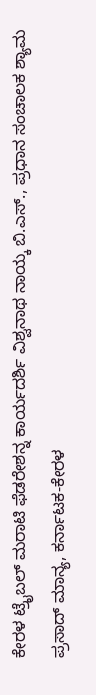ಕೇರಳ ಟ್ರೈಬಲ್ ಮರಾಟಿ ಫೆಡರೇಶನ್ನ ಕಾರ್ಯದರ್ಶಿ ವಿಶ್ವನಾಥ ನಾಯ್ಕ ಬಿ.ಎಸ್., ಪ್ರಧಾನ ಸಂಚಾಲಕ ಶ್ಯಾಮ ಪ್ರಸಾದ್ ಮಾನ್ಯ, ಕರ್ನಾಟಕ-ಕೇರಳ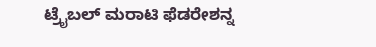ಟ್ರೈಬಲ್ ಮರಾಟಿ ಫೆಡರೇಶನ್ನ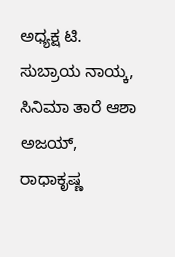ಅಧ್ಯಕ್ಷ ಟಿ. ಸುಬ್ರಾಯ ನಾಯ್ಕ, ಸಿನಿಮಾ ತಾರೆ ಆಶಾ ಅಜಯ್, ರಾಧಾಕೃಷ್ಣ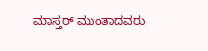ಮಾಸ್ತರ್ ಮುಂತಾದವರು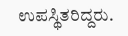ಉಪಸ್ಥಿತರಿದ್ದರು.